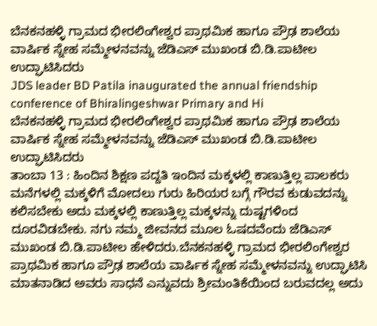ಬೆನಕನಹಳ್ಳಿ ಗ್ರಾಮದ ಭೀರಲಿಂಗೇಶ್ವರ ಪ್ರಾಥಮಿಕ ಹಾಗೂ ಪ್ರೌಢ ಶಾಲೆಯ ವಾರ್ಷಿಕ ಸ್ನೇಹ ಸಮ್ಮೇಳನವನ್ನು ಜೆಡಿಎಸ್ ಮುಖಂಡ ಬಿ.ಡಿ.ಪಾಟೀಲ ಉದ್ಘಾಟಿಸಿದರು
JDS leader BD Patila inaugurated the annual friendship conference of Bhiralingeshwar Primary and Hi
ಬೆನಕನಹಳ್ಳಿ ಗ್ರಾಮದ ಭೀರಲಿಂಗೇಶ್ವರ ಪ್ರಾಥಮಿಕ ಹಾಗೂ ಪ್ರೌಢ ಶಾಲೆಯ ವಾರ್ಷಿಕ ಸ್ನೇಹ ಸಮ್ಮೇಳನವನ್ನು ಜೆಡಿಎಸ್ ಮುಖಂಡ ಬಿ.ಡಿ.ಪಾಟೀಲ ಉದ್ಘಾಟಿಸಿದರು
ತಾಂಬಾ 13 : ಹಿಂದಿನ ಶಿಕ್ಷಣ ಪದ್ದತಿ ಇಂದಿನ ಮಕ್ಕಳಲ್ಲಿ ಕಾಣುತ್ತಿಲ್ಲ ಪಾಲಕರು ಮನೆಗಳಲ್ಲಿ ಮಕ್ಕಳಿಗೆ ಮೋದಲು ಗುರು ಹಿರಿಯರ ಬಗ್ಗೆ ಗೌರವ ಕುಡುವದನ್ನು ಕಲಿಸಬೇಕು ಅದು ಮಕ್ಕಳಲ್ಲಿ ಕಾಣುತ್ತಿಲ್ಲ ಮಕ್ಕಳನ್ನು ದುಷ್ಟಗಳಿಂದ ದೂರವಿಡಬೇಕು. ನಗು ನಮ್ಮ ಜೀವನದ ಮೂಲ ಓಷದವೆಂದು ಜೆಡಿಎಸ್ ಮುಖಂಡ ಬಿ.ಡಿ.ಪಾಟೀಲ ಹೇಳಿದರು.ಬೆನಕನಹಳ್ಳಿ ಗ್ರಾಮದ ಭೀರಲಿಂಗೇಶ್ವರ ಪ್ರಾಥಮಿಕ ಹಾಗೂ ಪ್ರೌಢ ಶಾಲೆಯ ವಾರ್ಷಿಕ ಸ್ನೇಹ ಸಮ್ಮೇಳನವನ್ನು ಉದ್ಘಾಟಿಸಿ ಮಾತನಾಡಿದ ಅವರು ಸಾಧನೆ ಎನ್ನುವದು ಶ್ರೀಮಂತಿಕೆಯಿಂದ ಬರುವದಲ್ಲ ಅದು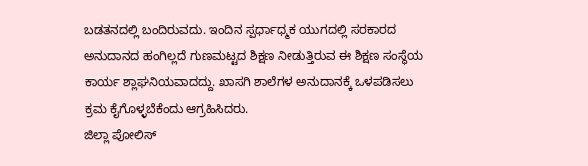ಬಡತನದಲ್ಲಿ ಬಂದಿರುವದು. ಇಂದಿನ ಸ್ಪರ್ಧಾಧ್ಮಕ ಯುಗದಲ್ಲಿ ಸರಕಾರದ ಅನುದಾನದ ಹಂಗಿಲ್ಲದೆ ಗುಣಮಟ್ಟದ ಶಿಕ್ಷಣ ನೀಡುತ್ತಿರುವ ಈ ಶಿಕ್ಷಣ ಸಂಸ್ಥೆಯ ಕಾರ್ಯ ಶ್ಲಾಘನಿಯವಾದದ್ದು. ಖಾಸಗಿ ಶಾಲೆಗಳ ಅನುದಾನಕ್ಕೆ ಒಳಪಡಿಸಲು ಕ್ರಮ ಕೈಗೊಳ್ಳಬೆಕೆಂದು ಆಗ್ರಹಿಸಿದರು.
ಜಿಲ್ಲಾ ಪೋಲಿಸ್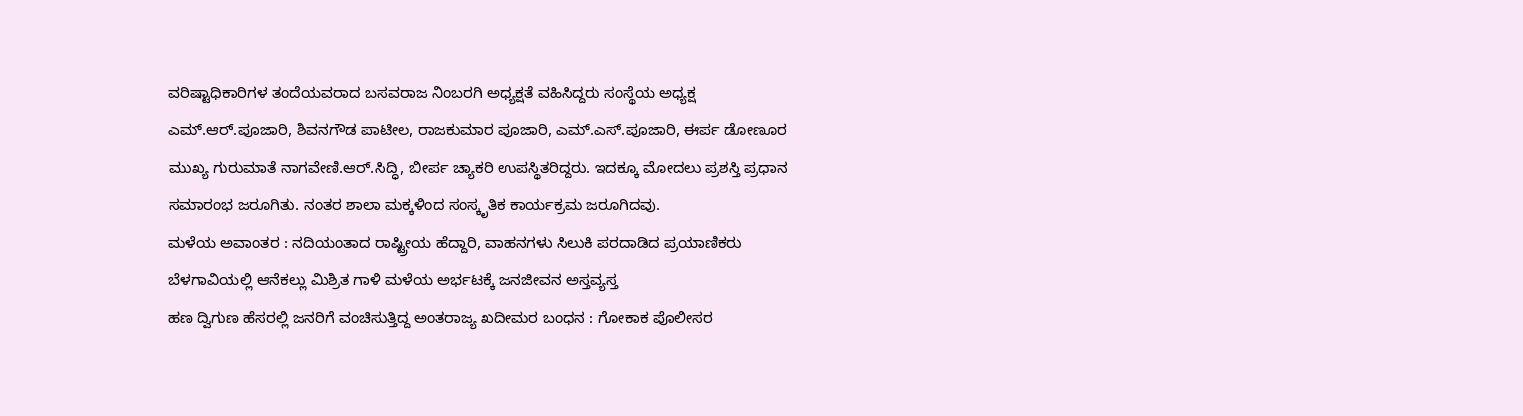ವರಿಷ್ಟಾಧಿಕಾರಿಗಳ ತಂದೆಯವರಾದ ಬಸವರಾಜ ನಿಂಬರಗಿ ಅಧ್ಯಕ್ಷತೆ ವಹಿಸಿದ್ದರು ಸಂಸ್ಥೆಯ ಅಧ್ಯಕ್ಷ ಎಮ್.ಆರ್.ಪೂಜಾರಿ, ಶಿವನಗೌಡ ಪಾಟೀಲ, ರಾಜಕುಮಾರ ಪೂಜಾರಿ, ಎಮ್.ಎಸ್.ಪೂಜಾರಿ, ಈರ್ಪ ಡೋಣೂರ ಮುಖ್ಯ ಗುರುಮಾತೆ ನಾಗವೇಣಿ.ಆರ್.ಸಿದ್ಧಿ, ಬೀರ್ಪ ಚ್ಯಾಕರಿ ಉಪಸ್ಥಿತರಿದ್ದರು. ಇದಕ್ಕೂ ಮೋದಲು ಪ್ರಶಸ್ತಿ ಪ್ರಧಾನ ಸಮಾರಂಭ ಜರೂಗಿತು. ನಂತರ ಶಾಲಾ ಮಕ್ಕಳಿಂದ ಸಂಸ್ಕೃತಿಕ ಕಾರ್ಯಕ್ರಮ ಜರೂಗಿದವು.
ಮಳೆಯ ಅವಾಂತರ : ನದಿಯಂತಾದ ರಾಷ್ಟ್ರೀಯ ಹೆದ್ದಾರಿ, ವಾಹನಗಳು ಸಿಲುಕಿ ಪರದಾಡಿದ ಪ್ರಯಾಣಿಕರು
ಬೆಳಗಾವಿಯಲ್ಲಿ ಆನೆಕಲ್ಲು ಮಿಶ್ರಿತ ಗಾಳಿ ಮಳೆಯ ಅರ್ಭಟಕ್ಕೆ ಜನಜೀವನ ಅಸ್ತವ್ಯಸ್ತ
ಹಣ ದ್ವಿಗುಣ ಹೆಸರಲ್ಲಿ ಜನರಿಗೆ ವಂಚಿಸುತ್ತಿದ್ದ ಅಂತರಾಜ್ಯ ಖದೀಮರ ಬಂಧನ : ಗೋಕಾಕ ಪೊಲೀಸರ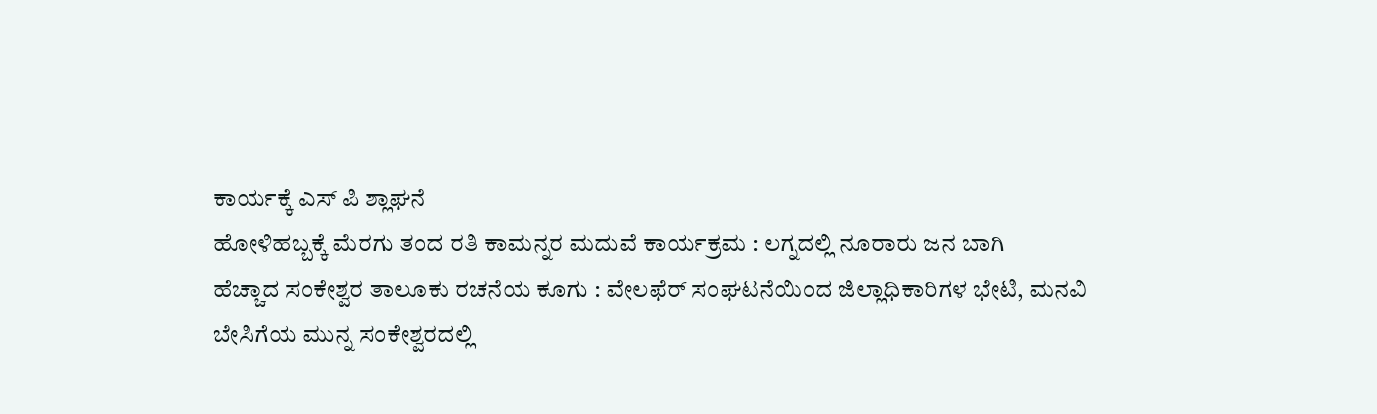ಕಾರ್ಯಕ್ಕೆ ಎಸ್ ಪಿ ಶ್ಲಾಘನೆ
ಹೋಳಿಹಬ್ಬಕ್ಕೆ ಮೆರಗು ತಂದ ರತಿ ಕಾಮನ್ನರ ಮದುವೆ ಕಾರ್ಯಕ್ರಮ : ಲಗ್ನದಲ್ಲಿ ನೂರಾರು ಜನ ಬಾಗಿ
ಹೆಚ್ಚಾದ ಸಂಕೇಶ್ವರ ತಾಲೂಕು ರಚನೆಯ ಕೂಗು : ವೇಲಫೆರ್ ಸಂಘಟನೆಯಿಂದ ಜಿಲ್ಲಾಧಿಕಾರಿಗಳ ಭೇಟಿ, ಮನವಿ
ಬೇಸಿಗೆಯ ಮುನ್ನ ಸಂಕೇಶ್ವರದಲ್ಲಿ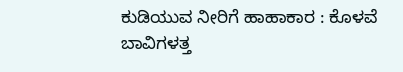ಕುಡಿಯುವ ನೀರಿಗೆ ಹಾಹಾಕಾರ : ಕೊಳವೆ ಬಾವಿಗಳತ್ತ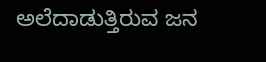ಅಲೆದಾಡುತ್ತಿರುವ ಜನ